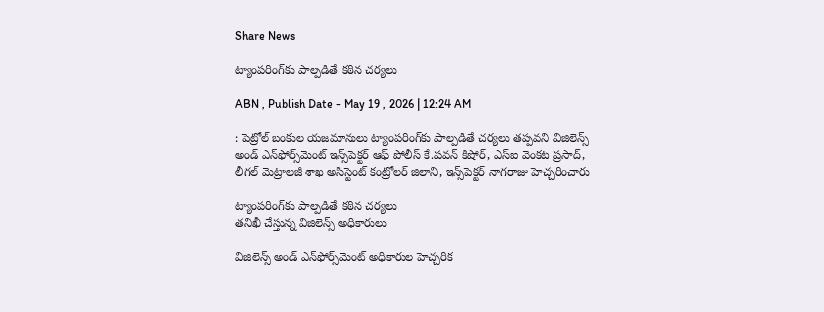Share News

ట్యాంపరింగ్‌కు పాల్పడితే కఠిన చర్యలు

ABN , Publish Date - May 19 , 2026 | 12:24 AM

: పెట్రోల్‌ బంకుల యజమానులు ట్యాంపరింగ్‌కు పాల్పడితే చర్యలు తప్పవని విజిలెన్స్‌ అండ్‌ ఎన్‌ఫోర్స్‌మెంట్‌ ఇన్స్‌పెక్టర్‌ ఆఫ్‌ పోలీస్‌ కే.పవన్‌ కిషోర్‌, ఎస్‌ఐ వెంకట ప్రసాద్‌, లీగల్‌ మెట్రాలజీ శాఖ అసిస్టెంట్‌ కంట్రోలర్‌ జిలాని, ఇన్స్‌పెక్టర్‌ నాగరాజు హెచ్చరించారు

ట్యాంపరింగ్‌కు పాల్పడితే కఠిన చర్యలు
తనిఖీ చేస్తున్న విజిలెన్స్‌ అధికారులు

విజిలెన్స్‌ అండ్‌ ఎన్‌ఫోర్స్‌మెంట్‌ అధికారుల హెచ్చరిక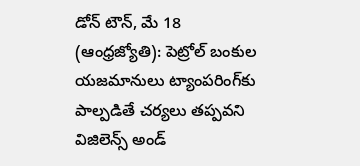డోన్‌ టౌన్‌, మే 18 (ఆంధ్రజ్యోతి): పెట్రోల్‌ బంకుల యజమానులు ట్యాంపరింగ్‌కు పాల్పడితే చర్యలు తప్పవని విజిలెన్స్‌ అండ్‌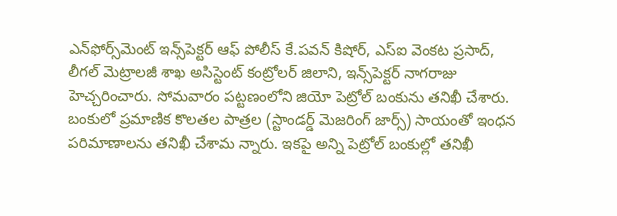ఎన్‌ఫోర్స్‌మెంట్‌ ఇన్స్‌పెక్టర్‌ ఆఫ్‌ పోలీస్‌ కే.పవన్‌ కిషోర్‌, ఎస్‌ఐ వెంకట ప్రసాద్‌, లీగల్‌ మెట్రాలజీ శాఖ అసిస్టెంట్‌ కంట్రోలర్‌ జిలాని, ఇన్స్‌పెక్టర్‌ నాగరాజు హెచ్చరించారు. సోమవారం పట్టణంలోని జియో పెట్రోల్‌ బంకును తనిఖీ చేశారు. బంకులో ప్రమాణిక కొలతల పాత్రల (స్టాండర్డ్‌ మెజరింగ్‌ జార్స్‌) సాయంతో ఇంధన పరిమాణాలను తనిఖీ చేశామ న్నారు. ఇకపై అన్ని పెట్రోల్‌ బంకుల్లో తనిఖీ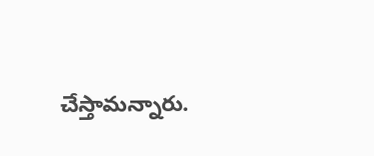చేస్తామన్నారు.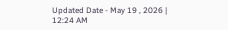Updated Date - May 19 , 2026 | 12:24 AM